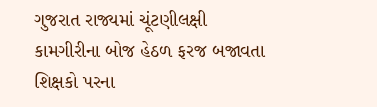ગુજરાત રાજ્યમાં ચૂંટણીલક્ષી કામગીરીના બોજ હેઠળ ફરજ બજાવતા શિક્ષકો પરના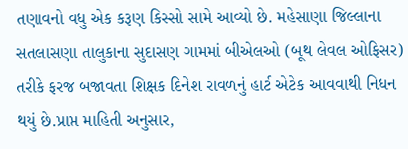તણાવનો વધુ એક કરૂણ કિસ્સો સામે આવ્યો છે. મહેસાણા જિલ્લાના સતલાસણા તાલુકાના સુદાસણ ગામમાં બીએલઓ (બૂથ લેવલ ઓફિસર) તરીકે ફરજ બજાવતા શિક્ષક દિનેશ રાવળનું હાર્ટ એટેક આવવાથી નિધન થયું છે.પ્રાપ્ત માહિતી અનુસાર,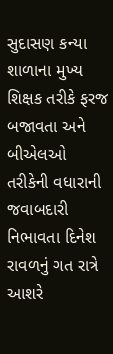સુદાસણ કન્યા શાળાના મુખ્ય શિક્ષક તરીકે ફરજ બજાવતા અને બીએલઓ તરીકેની વધારાની જવાબદારી નિભાવતા દિનેશ રાવળનું ગત રાત્રે આશરે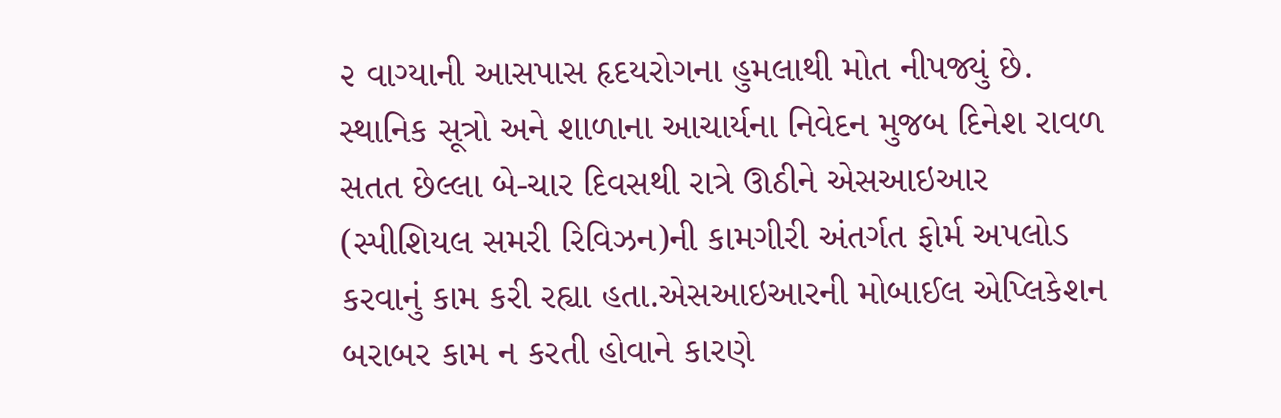૨ વાગ્યાની આસપાસ હૃદયરોગના હુમલાથી મોત નીપજ્યું છે. સ્થાનિક સૂત્રો અને શાળાના આચાર્યના નિવેદન મુજબ દિનેશ રાવળ સતત છેલ્લા બે-ચાર દિવસથી રાત્રે ઊઠીને એસઆઇઆર (સ્પીશિયલ સમરી રિવિઝન)ની કામગીરી અંતર્ગત ફોર્મ અપલોડ કરવાનું કામ કરી રહ્યા હતા.એસઆઇઆરની મોબાઈલ એપ્લિકેશન બરાબર કામ ન કરતી હોવાને કારણે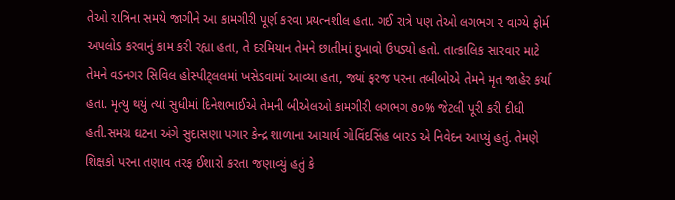તેઓ રાત્રિના સમયે જાગીને આ કામગીરી પૂર્ણ કરવા પ્રયત્નશીલ હતા. ગઈ રાત્રે પણ તેઓ લગભગ ૨ વાગ્યે ફોર્મ અપલોડ કરવાનું કામ કરી રહ્યા હતા, તે દરમિયાન તેમને છાતીમાં દુખાવો ઉપડ્યો હતો. તાત્કાલિક સારવાર માટે તેમને વડનગર સિવિલ હોસ્પીટ્લલમાં ખસેડવામાં આવ્યા હતા, જ્યાં ફરજ પરના તબીબોએ તેમને મૃત જાહેર કર્યા હતા. મૃત્યુ થયું ત્યાં સુધીમાં દિનેશભાઈએ તેમની બીએલઓ કામગીરી લગભગ ૭૦% જેટલી પૂરી કરી દીધી હતી.સમગ્ર ઘટના અંગે સુદાસણા પગાર કેન્દ્ર શાળાના આચાર્ય ગોવિંદસિંહ બારડ એ નિવેદન આપ્યું હતું. તેમણે શિક્ષકો પરના તણાવ તરફ ઈશારો કરતા જણાવ્યું હતું કે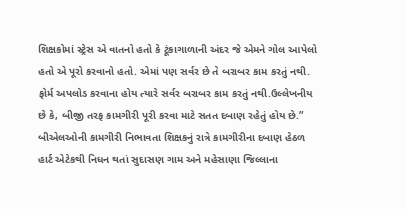શિક્ષકોમાં સ્ટ્રેસ એ વાતનો હતો કે ટૂંકાગાળાની અંદર જે એમને ગોલ આપેલો હતો એ પૂરો કરવાનો હતો. એમાં પણ સર્વર છે તે બરાબર કામ કરતું નથી. ફોર્મ અપલોડ કરવાના હોય ત્યારે સર્વર બરાબર કામ કરતું નથી.ઉલ્લેખનીય છે કે, બીજી તરફ કામગીરી પૂરી કરવા માટે સતત દબાણ રહેતું હોય છે.” બીએલઓની કામગીરી નિભાવતા શિક્ષકનું રાત્રે કામગીરીના દબાણ હેઠળ હાર્ટ એટેકથી નિધન થતાં સુદાસણ ગામ અને મહેસાણા જિલ્લાના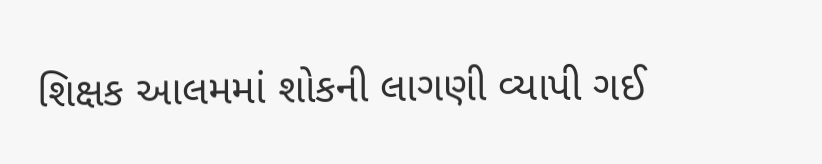શિક્ષક આલમમાં શોકની લાગણી વ્યાપી ગઈ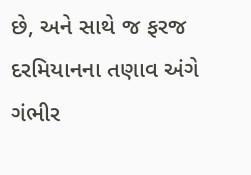છે, અને સાથે જ ફરજ દરમિયાનના તણાવ અંગે ગંભીર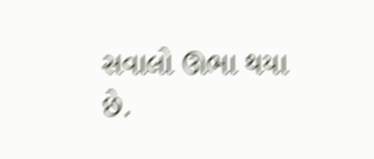સવાલો ઊભા થયા છે.